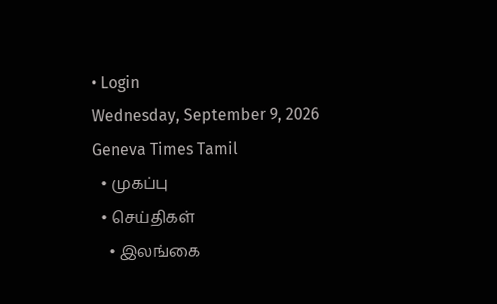• Login
Wednesday, September 9, 2026
Geneva Times Tamil
  • முகப்பு
  • செய்திகள்
    • இலங்கை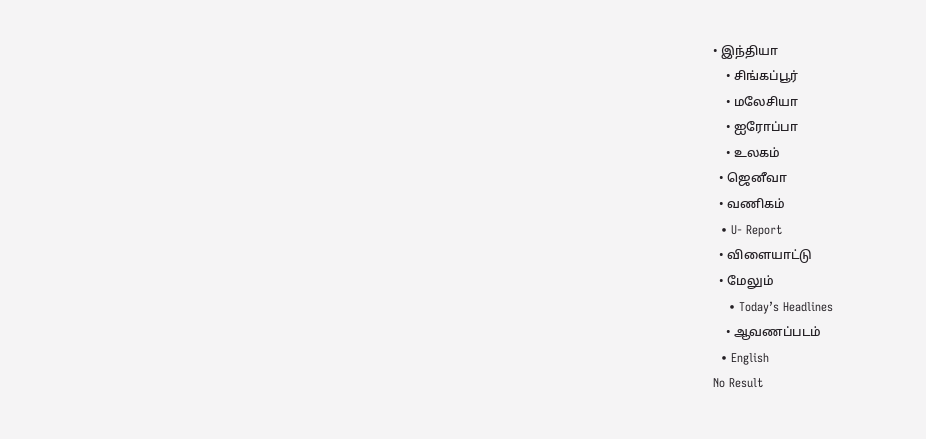• இந்தியா
    • சிங்கப்பூர்
    • மலேசியா
    • ஐரோப்பா
    • உலகம்
  • ஜெனீவா
  • வணிகம்
  • U- Report
  • விளையாட்டு
  • மேலும்
    • Today’s Headlines
    • ஆவணப்படம்
  • English
No Result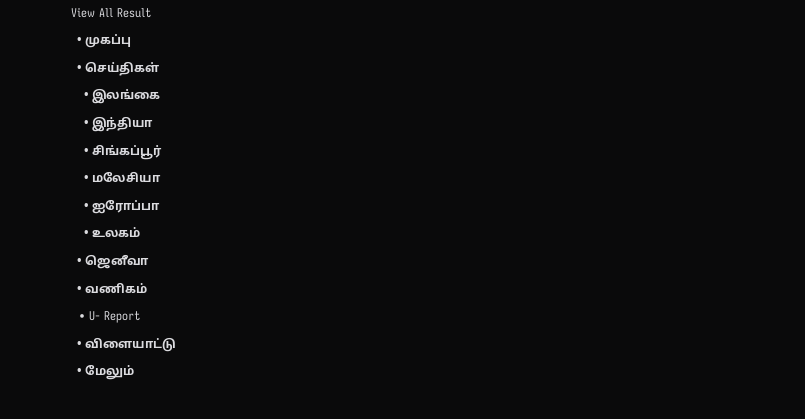View All Result
  • முகப்பு
  • செய்திகள்
    • இலங்கை
    • இந்தியா
    • சிங்கப்பூர்
    • மலேசியா
    • ஐரோப்பா
    • உலகம்
  • ஜெனீவா
  • வணிகம்
  • U- Report
  • விளையாட்டு
  • மேலும்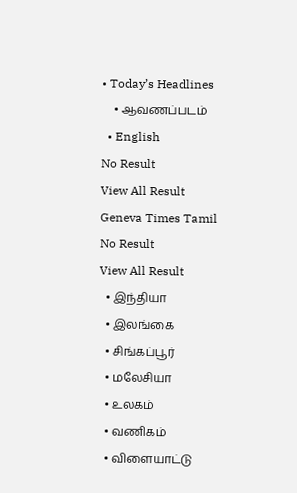• Today’s Headlines
    • ஆவணப்படம்
  • English
No Result
View All Result
Geneva Times Tamil
No Result
View All Result
  • இந்தியா
  • இலங்கை
  • சிங்கப்பூர்
  • மலேசியா
  • உலகம்
  • வணிகம்
  • விளையாட்டு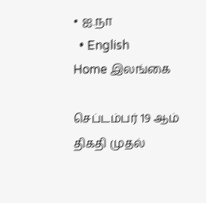• ஐ.நா
  • English
Home இலங்கை

செப்டம்பர் 19 ஆம் திகதி முதல்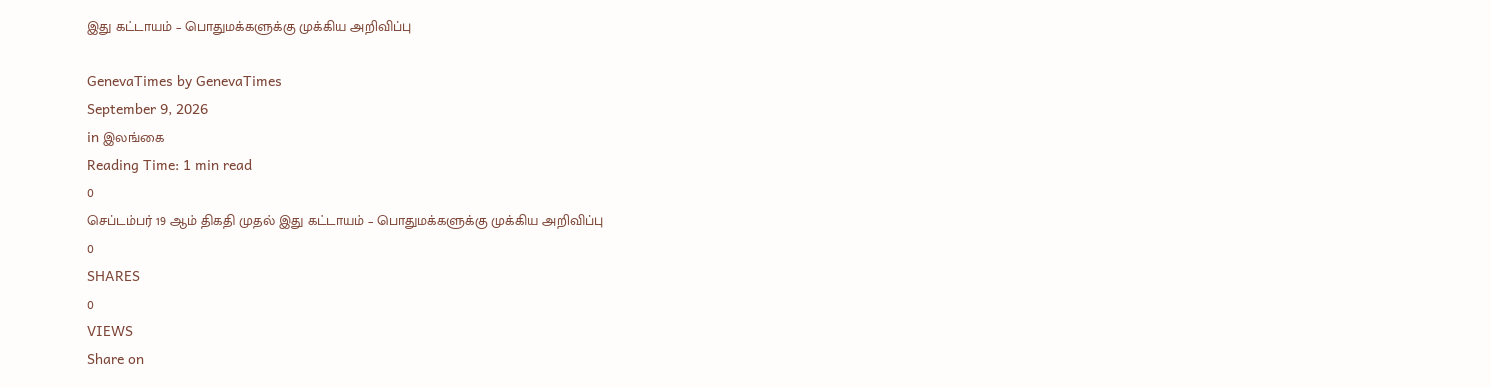இது கட்டாயம் – பொதுமக்களுக்கு முக்கிய அறிவிப்பு

GenevaTimes by GenevaTimes
September 9, 2026
in இலங்கை
Reading Time: 1 min read
0
செப்டம்பர் 19 ஆம் திகதி முதல் இது கட்டாயம் – பொதுமக்களுக்கு முக்கிய அறிவிப்பு
0
SHARES
0
VIEWS
Share on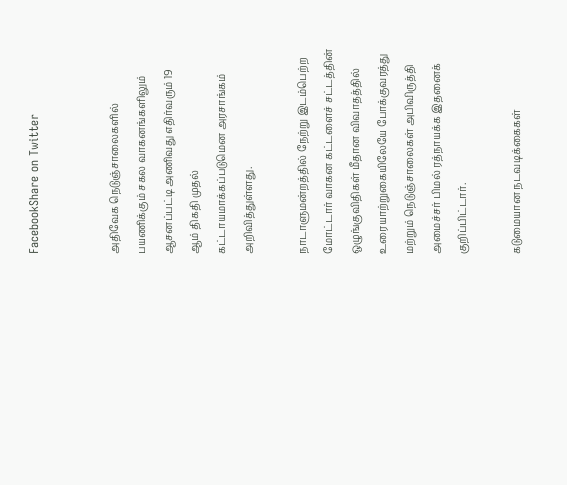FacebookShare on Twitter


அதிவேக நெடுஞ்சாலைகளில் பயணிக்கும் சகல வாகனங்களிலும் ஆசனப்பட்டி அணிவது எதிர்வரும் 19 ஆம் திகதி முதல் கட்டாயமாக்கப்படுமென அரசாங்கம் அறிவித்துள்ளது.

நாடாளுமன்றத்தில் நேற்று இடம்பெற்ற மோட்டார் வாகன கட்டளைச் சட்டத்தின் ஒழுங்குவிதிகள் மீதான விவாதத்தில் உரையாற்றுகையிலேயே போக்குவரத்து மற்றும் நெடுஞ்சாலைகள் அபிவிருத்தி அமைச்சர் பிமல் ரத்நாயக்க இதனைக் குறிப்பிட்டார்.

கடுமையான நடவடிக்கைகள்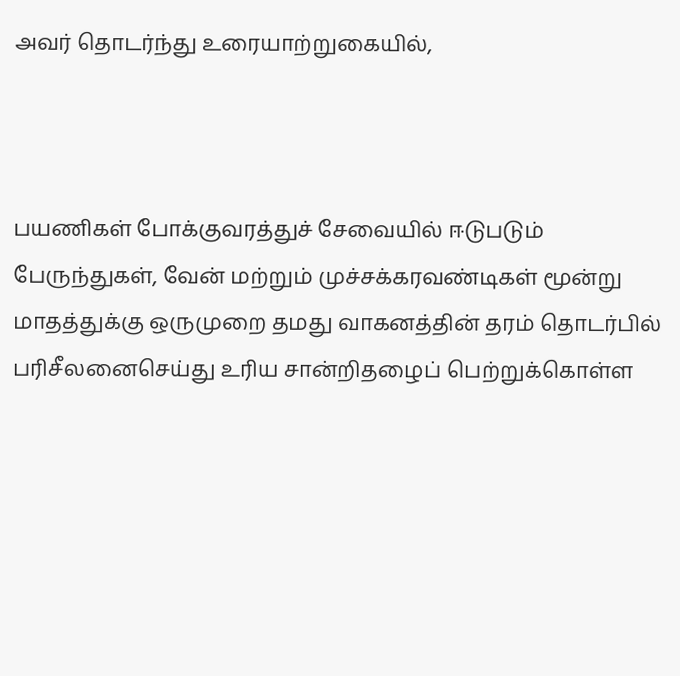அவர் தொடர்ந்து உரையாற்றுகையில்,



பயணிகள் போக்குவரத்துச் சேவையில் ஈடுபடும் பேருந்துகள், வேன் மற்றும் முச்சக்கரவண்டிகள் மூன்று மாதத்துக்கு ஒருமுறை தமது வாகனத்தின் தரம் தொடர்பில் பரிசீலனைசெய்து உரிய சான்றிதழைப் பெற்றுக்கொள்ள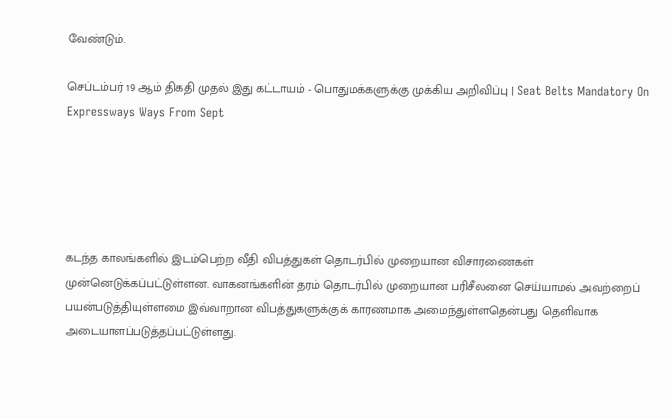வேண்டும்.

செப்டம்பர் 19 ஆம் திகதி முதல் இது கட்டாயம் - பொதுமக்களுக்கு முக்கிய அறிவிப்பு | Seat Belts Mandatory On Expressways Ways From Sept





கடந்த காலங்களில் இடம்பெற்ற வீதி விபத்துகள் தொடர்பில் முறையான விசாரணைகள் முன்னெடுக்கப்பட்டுள்ளன. வாகனங்களின் தரம் தொடர்பில் முறையான பரிசீலனை செய்யாமல் அவற்றைப் பயன்படுத்தியுள்ளமை இவ்வாறான விபத்துகளுக்குக் காரணமாக அமைந்துள்ளதென்பது தெளிவாக அடையாளப்படுத்தப்பட்டுள்ளது.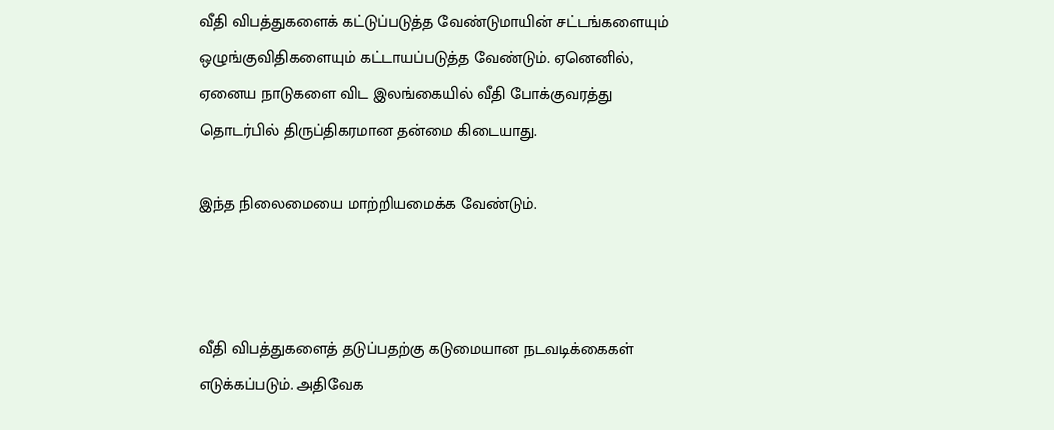வீதி விபத்துகளைக் கட்டுப்படுத்த வேண்டுமாயின் சட்டங்களையும் ஒழுங்குவிதிகளையும் கட்டாயப்படுத்த வேண்டும். ஏனெனில், ஏனைய நாடுகளை விட இலங்கையில் வீதி போக்குவரத்து தொடர்பில் திருப்திகரமான தன்மை கிடையாது.

இந்த நிலைமையை மாற்றியமைக்க வேண்டும்.



வீதி விபத்துகளைத் தடுப்பதற்கு கடுமையான நடவடிக்கைகள் எடுக்கப்படும். அதிவேக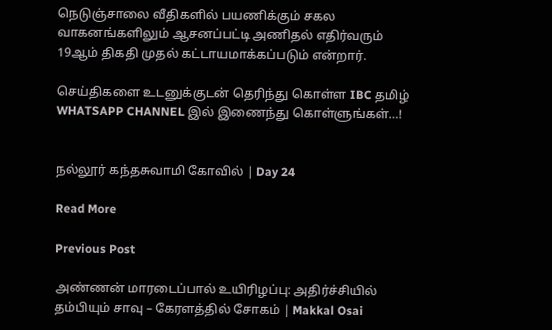நெடுஞ்சாலை வீதிகளில் பயணிக்கும் சகல வாகனங்களிலும் ஆசனப்பட்டி அணிதல் எதிர்வரும் 19ஆம் திகதி முதல் கட்டாயமாக்கப்படும் என்றார்.

செய்திகளை உடனுக்குடன் தெரிந்து கொள்ள IBC தமிழ் WHATSAPP CHANNEL இல் இணைந்து கொள்ளுங்கள்…!


நல்லூர் கந்தசுவாமி கோவில் | Day 24

Read More

Previous Post

அண்ணன் மாரடைப்பால் உயிரிழப்பு: அதிர்ச்சியில் தம்பியும் சாவு – கேரளத்தில் சோகம் | Makkal Osai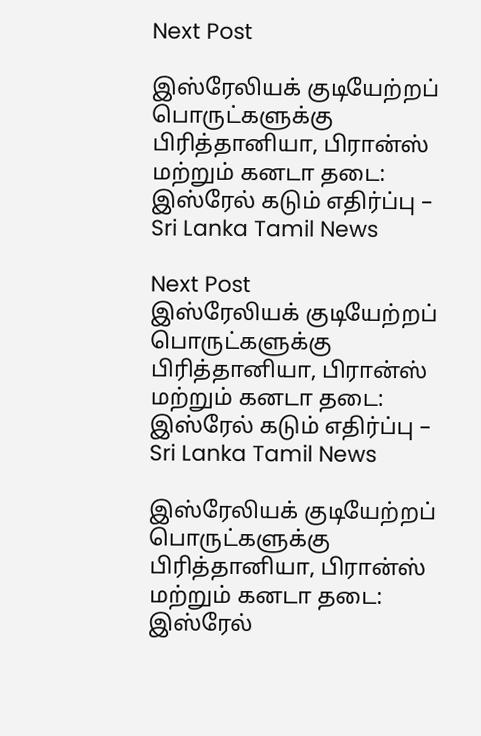Next Post

இஸ்ரேலியக் குடியேற்றப் பொருட்களுக்கு பிரித்தானியா, பிரான்ஸ் மற்றும் கனடா தடை: இஸ்ரேல் கடும் எதிர்ப்பு – Sri Lanka Tamil News

Next Post
இஸ்ரேலியக் குடியேற்றப் பொருட்களுக்கு பிரித்தானியா, பிரான்ஸ் மற்றும் கனடா தடை: இஸ்ரேல் கடும் எதிர்ப்பு – Sri Lanka Tamil News

இஸ்ரேலியக் குடியேற்றப் பொருட்களுக்கு பிரித்தானியா, பிரான்ஸ் மற்றும் கனடா தடை: இஸ்ரேல்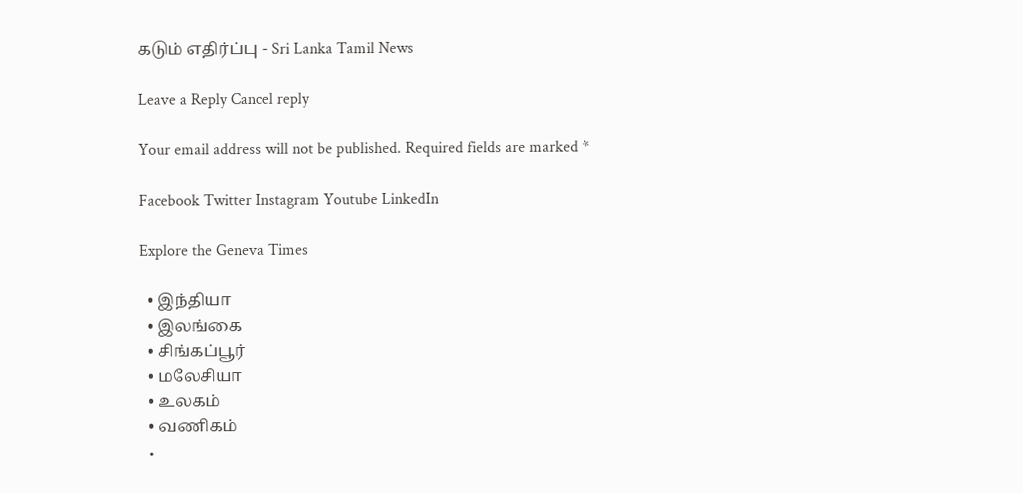கடும் எதிர்ப்பு - Sri Lanka Tamil News

Leave a Reply Cancel reply

Your email address will not be published. Required fields are marked *

Facebook Twitter Instagram Youtube LinkedIn

Explore the Geneva Times

  • இந்தியா
  • இலங்கை
  • சிங்கப்பூர்
  • மலேசியா
  • உலகம்
  • வணிகம்
  •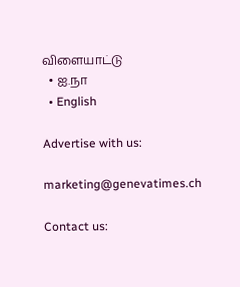விளையாட்டு
  • ஐ.நா
  • English

Advertise with us:

marketing@genevatimes.ch

Contact us: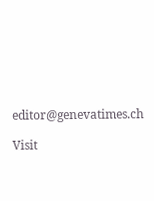editor@genevatimes.ch

Visit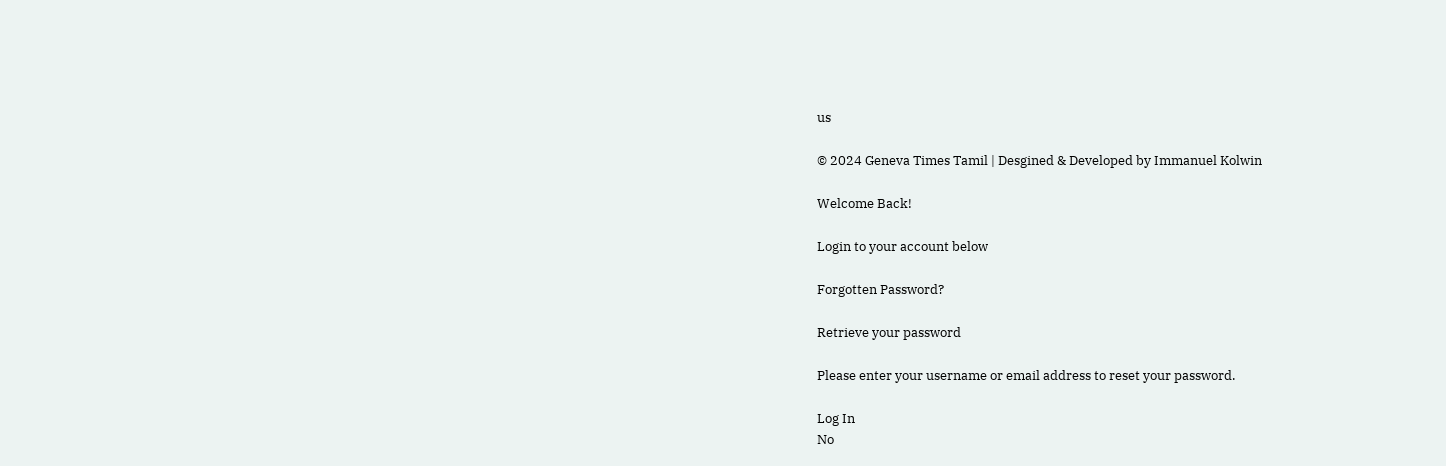us

© 2024 Geneva Times Tamil | Desgined & Developed by Immanuel Kolwin

Welcome Back!

Login to your account below

Forgotten Password?

Retrieve your password

Please enter your username or email address to reset your password.

Log In
No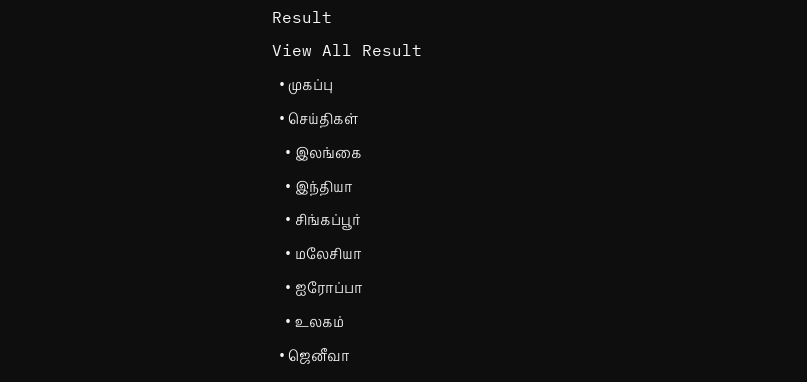Result
View All Result
  • முகப்பு
  • செய்திகள்
    • இலங்கை
    • இந்தியா
    • சிங்கப்பூர்
    • மலேசியா
    • ஐரோப்பா
    • உலகம்
  • ஜெனீவா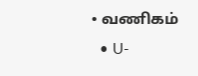• வணிகம்
  • U-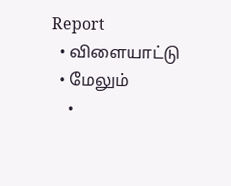Report
  • விளையாட்டு
  • மேலும்
    •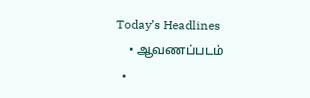Today’s Headlines
    • ஆவணப்படம்
  •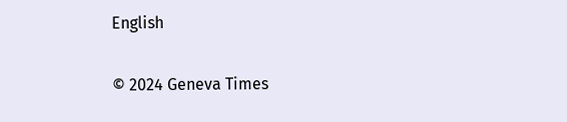English

© 2024 Geneva Times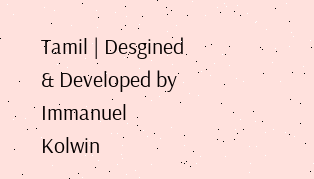Tamil | Desgined & Developed by Immanuel Kolwin